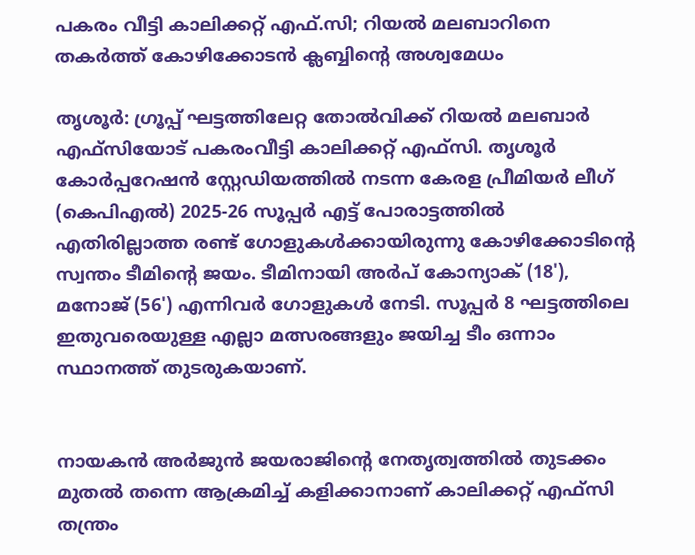പകരം വീട്ടി കാലിക്കറ്റ് എഫ്‌.സി; റിയൽ മലബാറിനെ തകർത്ത് കോഴിക്കോടൻ ക്ലബ്ബിന്റെ അശ്വമേധം

തൃശൂർ: ഗ്രൂപ്പ് ഘട്ടത്തിലേറ്റ തോൽവിക്ക് റിയൽ മലബാർ എഫ്‌സിയോട് പകരംവീട്ടി കാലിക്കറ്റ് എഫ്‌സി. തൃശൂർ കോർപ്പറേഷൻ സ്റ്റേഡിയത്തിൽ നടന്ന കേരള പ്രീമിയർ ലീഗ് (കെപിഎൽ) 2025-26 സൂപ്പർ എട്ട് പോരാട്ടത്തിൽ എതിരില്ലാത്ത രണ്ട് ഗോളുകൾക്കായിരുന്നു കോഴിക്കോടിന്റെ സ്വന്തം ടീമിന്റെ ജയം. ടീമിനായി അർപ് കോന്യാക് (18'), മനോജ് (56') എന്നിവർ ഗോളുകൾ നേടി. സൂപ്പർ 8 ഘട്ടത്തിലെ ഇതുവരെയുള്ള എല്ലാ മത്സരങ്ങളും ജയിച്ച ടീം ഒന്നാം സ്ഥാനത്ത് തുടരുകയാണ്.


നായകൻ അർജുൻ ജയരാജിന്റെ നേതൃത്വത്തിൽ തുടക്കം മുതൽ തന്നെ ആക്രമിച്ച് കളിക്കാനാണ് കാലിക്കറ്റ് എഫ്‌സി തന്ത്രം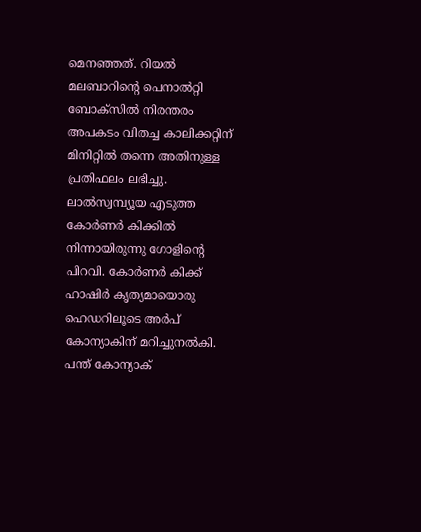മെനഞ്ഞത്. റിയൽ മലബാറിന്റെ പെനാൽറ്റി ബോക്സിൽ നിരന്തരം അപകടം വിതച്ച കാലിക്കറ്റിന് മിനിറ്റിൽ തന്നെ അതിനുള്ള പ്രതിഫലം ലഭിച്ചു. ലാൽസ്വമ്പ്യൂയ എടുത്ത കോർണർ കിക്കിൽ നിന്നായിരുന്നു ഗോളിന്റെ പിറവി. കോർണർ കിക്ക് ഹാഷിർ കൃത്യമായൊരു ഹെഡറിലൂടെ അർപ് കോന്യാകിന് മറിച്ചുനൽകി. പന്ത് കോന്യാക്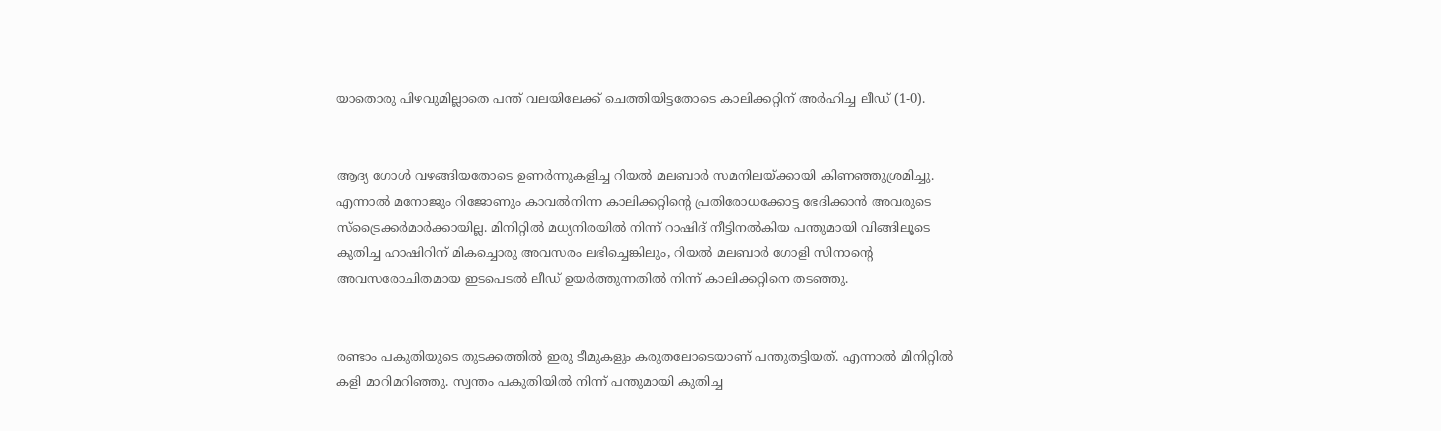യാതൊരു പിഴവുമില്ലാതെ പന്ത് വലയിലേക്ക് ചെത്തിയിട്ടതോടെ കാലിക്കറ്റിന് അർഹിച്ച ലീഡ് (1-0).


ആദ്യ ഗോൾ വഴങ്ങിയതോടെ ഉണർന്നുകളിച്ച റിയൽ മലബാർ സമനിലയ്ക്കായി കിണഞ്ഞുശ്രമിച്ചു. എന്നാൽ മനോജും റിജോണും കാവൽനിന്ന കാലിക്കറ്റിന്റെ പ്രതിരോധക്കോട്ട ഭേദിക്കാൻ അവരുടെ സ്ട്രൈക്കർമാർക്കായില്ല. മിനിറ്റിൽ മധ്യനിരയിൽ നിന്ന് റാഷിദ് നീട്ടിനൽകിയ പന്തുമായി വിങ്ങിലൂടെ കുതിച്ച ഹാഷിറിന് മികച്ചൊരു അവസരം ലഭിച്ചെങ്കിലും, റിയൽ മലബാർ ഗോളി സിനാന്റെ അവസരോചിതമായ ഇടപെടൽ ലീഡ് ഉയർത്തുന്നതിൽ നിന്ന് കാലിക്കറ്റിനെ തടഞ്ഞു.


രണ്ടാം പകുതിയുടെ തുടക്കത്തിൽ ഇരു ടീമുകളും കരുതലോടെയാണ് പന്തുതട്ടിയത്. എന്നാൽ മിനിറ്റിൽ കളി മാറിമറിഞ്ഞു. സ്വന്തം പകുതിയിൽ നിന്ന് പന്തുമായി കുതിച്ച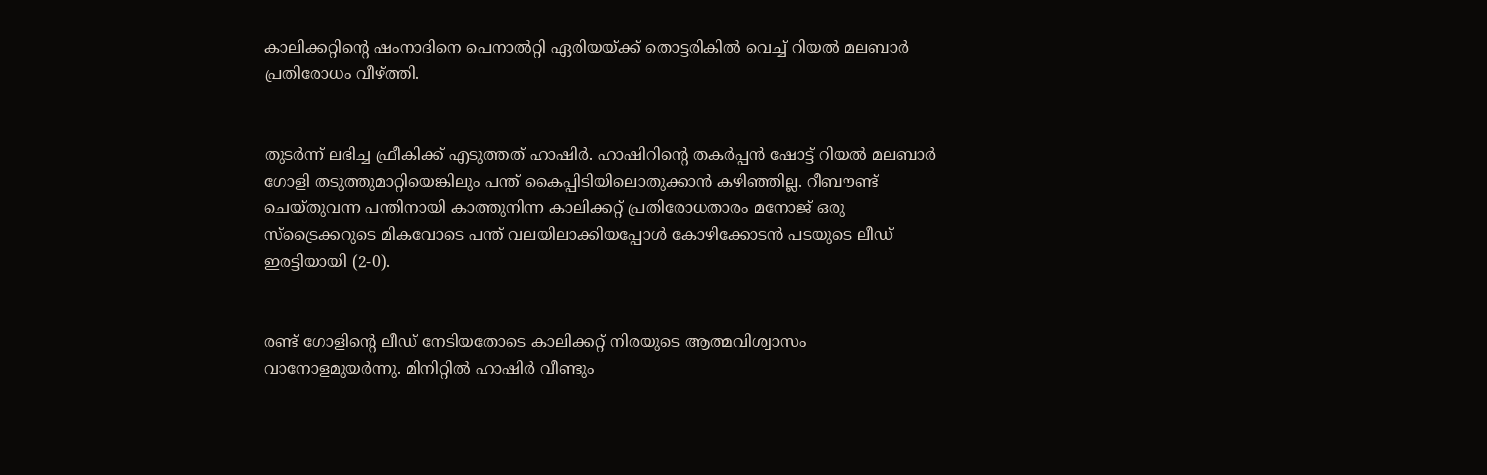കാലിക്കറ്റിന്റെ ഷംനാദിനെ പെനാൽറ്റി ഏരിയയ്ക്ക് തൊട്ടരികിൽ വെച്ച് റിയൽ മലബാർ പ്രതിരോധം വീഴ്ത്തി.


തുടർന്ന് ലഭിച്ച ഫ്രീകിക്ക് എടുത്തത് ഹാഷിർ. ഹാഷിറിന്റെ തകർപ്പൻ ഷോട്ട് റിയൽ മലബാർ ഗോളി തടുത്തുമാറ്റിയെങ്കിലും പന്ത് കൈപ്പിടിയിലൊതുക്കാൻ കഴിഞ്ഞില്ല. റീബൗണ്ട് ചെയ്തുവന്ന പന്തിനായി കാത്തുനിന്ന കാലിക്കറ്റ് പ്രതിരോധതാരം മനോജ് ഒരു സ്ട്രൈക്കറുടെ മികവോടെ പന്ത് വലയിലാക്കിയപ്പോൾ കോഴിക്കോടൻ പടയുടെ ലീഡ് ഇരട്ടിയായി (2-0).


രണ്ട് ഗോളിന്റെ ലീഡ് നേടിയതോടെ കാലിക്കറ്റ് നിരയുടെ ആത്മവിശ്വാസം വാനോളമുയർന്നു. മിനിറ്റിൽ ഹാഷിർ വീണ്ടും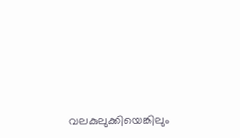വലകുലുക്കിയെങ്കിലും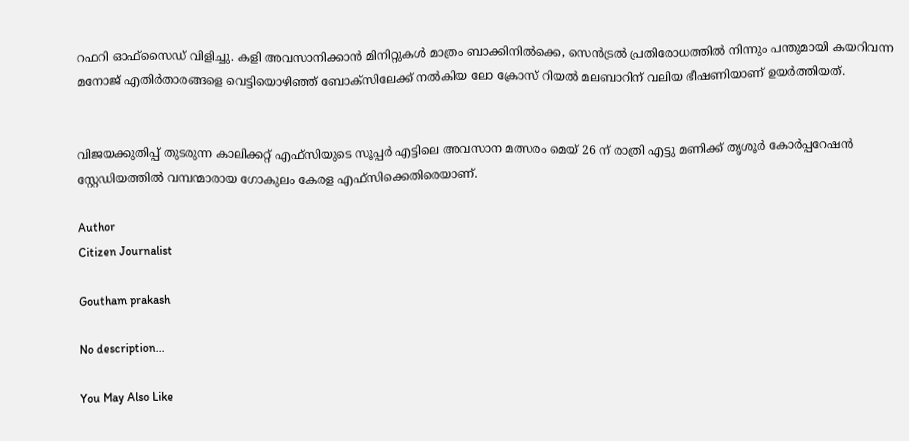റഫറി ഓഫ്‌സൈഡ് വിളിച്ചു. കളി അവസാനിക്കാൻ മിനിറ്റുകൾ മാത്രം ബാക്കിനിൽക്കെ, സെൻട്രൽ പ്രതിരോധത്തിൽ നിന്നും പന്തുമായി കയറിവന്ന മനോജ് എതിർതാരങ്ങളെ വെട്ടിയൊഴിഞ്ഞ് ബോക്സിലേക്ക് നൽകിയ ലോ ക്രോസ് റിയൽ മലബാറിന് വലിയ ഭീഷണിയാണ് ഉയർത്തിയത്.


വിജയക്കുതിപ്പ് തുടരുന്ന കാലിക്കറ്റ് എഫ്‌സിയുടെ സൂപ്പർ എട്ടിലെ അവസാന മത്സരം മെയ് 26 ന് രാത്രി എട്ടു മണിക്ക് തൃശൂർ കോർപ്പറേഷൻ സ്റ്റേഡിയത്തിൽ വമ്പന്മാരായ ഗോകുലം കേരള എഫ്‌സിക്കെതിരെയാണ്.

Author
Citizen Journalist

Goutham prakash

No description...

You May Also Like